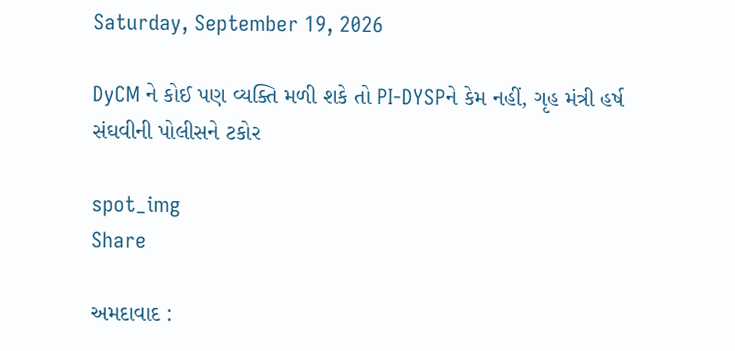Saturday, September 19, 2026

DyCM ને કોઈ પણ વ્યક્તિ મળી શકે તો PI-DYSPને કેમ નહીં, ગૃહ મંત્રી હર્ષ સંઘવીની પોલીસને ટકોર

spot_img
Share

અમદાવાદ :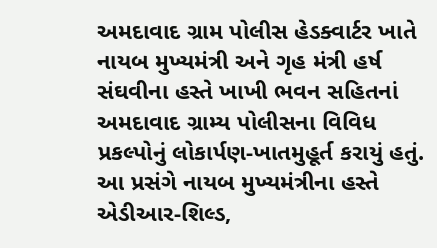અમદાવાદ ગ્રામ પોલીસ હેડક્વાર્ટર ખાતે નાયબ મુખ્યમંત્રી અને ગૃહ મંત્રી હર્ષ સંઘવીના હસ્તે ખાખી ભવન સહિતનાં અમદાવાદ ગ્રામ્ય પોલીસના વિવિધ પ્રકલ્પોનું લોકાર્પણ-ખાતમુહૂર્ત કરાયું હતું. આ પ્રસંગે નાયબ મુખ્યમંત્રીના હસ્તે એડીઆર-શિલ્ડ,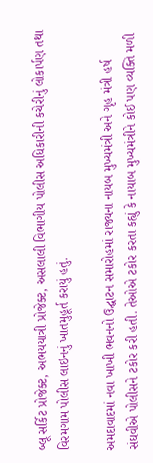બ્લૂ સર્કિટ પ્રોજેક્ટ, અભયયાત્રી પ્રોજેક્ટ, અસલાલી વિભાગીય પોલીસ અધિકારીની કચેરીનું લોકાર્પણ તથા વિરમગામ પોલીસ લાઇનનું ખાતમુહૂર્ત કરાયું હતું.

અમદાવાદમાં નવા ખાખી ભવનનો ઉદ્ઘાટન સમારોહમાં રાજ્યના નાયબ મુખ્યમંત્રી અને ગૃહ મંત્રી હર્ષ સંઘવીએ પોલીસને ટકોર કરી હતી. તેઓએ ટકોર કરતા કહ્યું કે નાયાબ મુખ્યમંત્રીને કોઈ પણ વ્યક્તિ મળી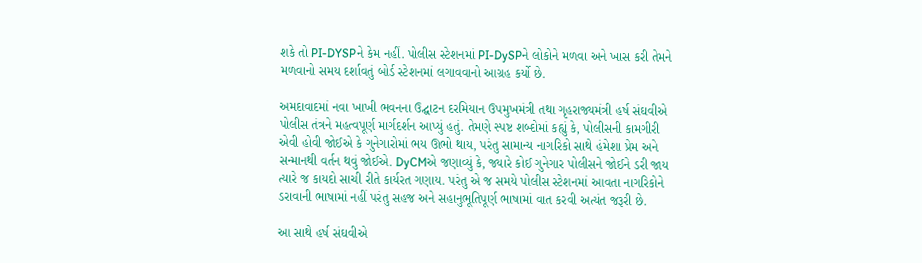શકે તો PI-DYSPને કેમ નહીં. પોલીસ સ્ટેશનમાં PI-DySPને લોકોને મળવા અને ખાસ કરી તેમને મળવાનો સમય દર્શાવતું બોર્ડ સ્ટેશનમાં લગાવવાનો આગ્રહ કર્યો છે.

અમદાવાદમાં નવા ખાખી ભવનના ઉદ્ઘાટન દરમિયાન ઉપમુખમંત્રી તથા ગૃહરાજ્યમંત્રી હર્ષ સંઘવીએ પોલીસ તંત્રને મહત્વપૂર્ણ માર્ગદર્શન આપ્યું હતું. તેમણે સ્પષ્ટ શબ્દોમાં કહ્યું કે, પોલીસની કામગીરી એવી હોવી જોઈએ કે ગુનેગારોમાં ભય ઊભો થાય, પરંતુ સામાન્ય નાગરિકો સાથે હંમેશા પ્રેમ અને સન્માનથી વર્તન થવું જોઈએ. DyCMએ જણાવ્યું કે, જ્યારે કોઈ ગુનેગાર પોલીસને જોઈને ડરી જાય ત્યારે જ કાયદો સાચી રીતે કાર્યરત ગણાય. પરંતુ એ જ સમયે પોલીસ સ્ટેશનમાં આવતા નાગરિકોને ડરાવાની ભાષામાં નહીં પરંતુ સહજ અને સહાનુભૂતિપૂર્ણ ભાષામાં વાત કરવી અત્યંત જરૂરી છે.

આ સાથે હર્ષ સંઘવીએ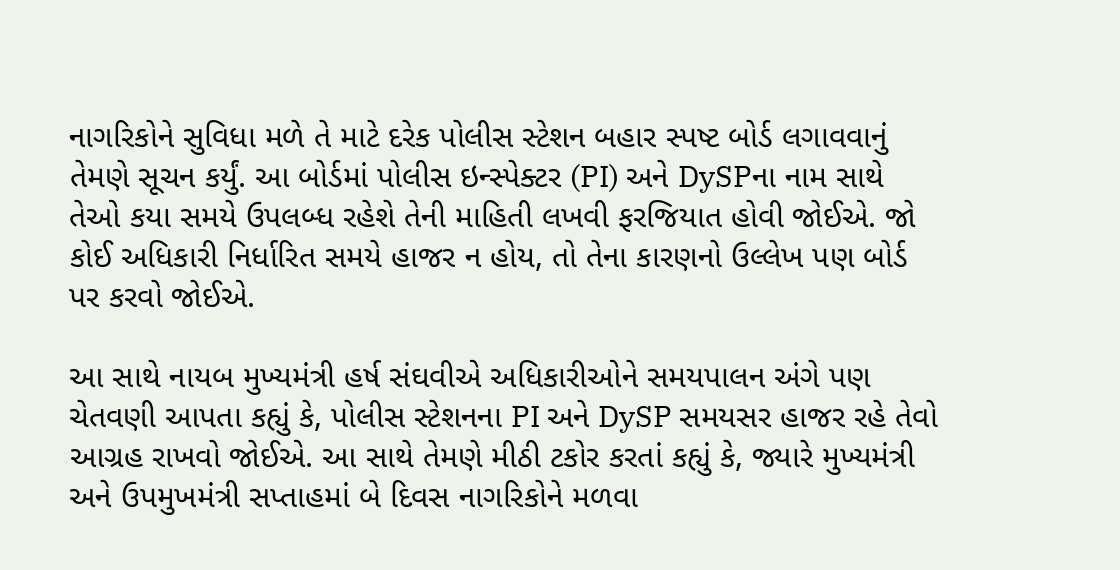નાગરિકોને સુવિધા મળે તે માટે દરેક પોલીસ સ્ટેશન બહાર સ્પષ્ટ બોર્ડ લગાવવાનું તેમણે સૂચન કર્યું. આ બોર્ડમાં પોલીસ ઇન્સ્પેક્ટર (PI) અને DySPના નામ સાથે તેઓ કયા સમયે ઉપલબ્ધ રહેશે તેની માહિતી લખવી ફરજિયાત હોવી જોઈએ. જો કોઈ અધિકારી નિર્ધારિત સમયે હાજર ન હોય, તો તેના કારણનો ઉલ્લેખ પણ બોર્ડ પર કરવો જોઈએ.

આ સાથે નાયબ મુખ્યમંત્રી હર્ષ સંઘવીએ અધિકારીઓને સમયપાલન અંગે પણ ચેતવણી આપતા કહ્યું કે, પોલીસ સ્ટેશનના PI અને DySP સમયસર હાજર રહે તેવો આગ્રહ રાખવો જોઈએ. આ સાથે તેમણે મીઠી ટકોર કરતાં કહ્યું કે, જ્યારે મુખ્યમંત્રી અને ઉપમુખમંત્રી સપ્તાહમાં બે દિવસ નાગરિકોને મળવા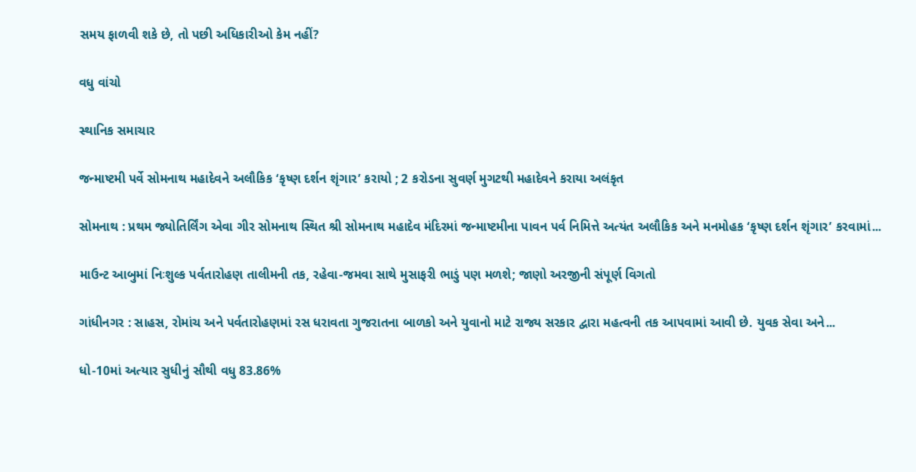સમય ફાળવી શકે છે, તો પછી અધિકારીઓ કેમ નહીં?

વધુ વાંચો

સ્થાનિક સમાચાર

જન્માષ્ટમી પર્વે સોમનાથ મહાદેવને અલૌકિક ‘કૃષ્ણ દર્શન શૃંગાર’ કરાયો ; 2 કરોડના સુવર્ણ મુગટથી મહાદેવને કરાયા અલંકૃત

સોમનાથ : પ્રથમ જ્યોતિર્લિંગ એવા ગીર સોમનાથ સ્થિત શ્રી સોમનાથ મહાદેવ મંદિરમાં જન્માષ્ટમીના પાવન પર્વ નિમિત્તે અત્યંત અલૌકિક અને મનમોહક ‘કૃષ્ણ દર્શન શૃંગાર’ કરવામાં...

માઉન્ટ આબુમાં નિઃશુલ્ક પર્વતારોહણ તાલીમની તક, રહેવા-જમવા સાથે મુસાફરી ભાડું પણ મળશે; જાણો અરજીની સંપૂર્ણ વિગતો

ગાંધીનગર : સાહસ, રોમાંચ અને પર્વતારોહણમાં રસ ધરાવતા ગુજરાતના બાળકો અને યુવાનો માટે રાજ્ય સરકાર દ્વારા મહત્વની તક આપવામાં આવી છે. યુવક સેવા અને...

ધો-10માં અત્યાર સુધીનું સૌથી વધુ 83.86%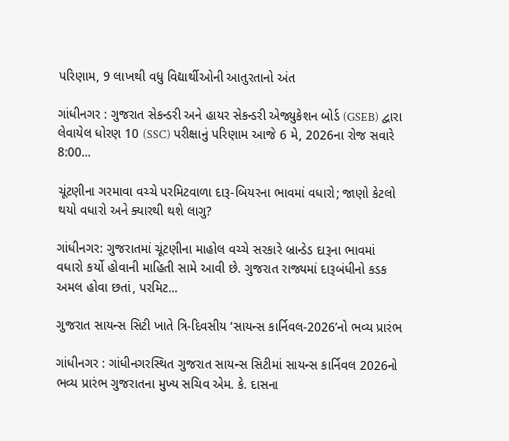પરિણામ, 9 લાખથી વધુ વિદ્યાર્થીઓની આતુરતાનો અંત

ગાંધીનગર : ગુજરાત સેકન્ડરી અને હાયર સેકન્ડરી એજ્યુકેશન બોર્ડ (GSEB) દ્વારા લેવાયેલ ધોરણ 10 (SSC) પરીક્ષાનું પરિણામ આજે 6 મે, 2026ના રોજ સવારે 8:00...

ચૂંટણીના ગરમાવા વચ્ચે પરમિટવાળા દારૂ-બિયરના ભાવમાં વધારો; જાણો કેટલો થયો વધારો અને ક્યારથી થશે લાગુ?

ગાંધીનગર: ગુજરાતમાં ચૂંટણીના માહોલ વચ્ચે સરકારે બ્રાન્ડેડ દારૂના ભાવમાં વધારો કર્યો હોવાની માહિતી સામે આવી છે. ગુજરાત રાજ્યમાં દારૂબંધીનો કડક અમલ હોવા છતાં, પરમિટ...

ગુજરાત સાયન્સ સિટી ખાતે ત્રિ-દિવસીય ‘સાયન્સ કાર્નિવલ-2026’નો ભવ્ય પ્રારંભ

ગાંધીનગર : ગાંધીનગરસ્થિત ગુજરાત સાયન્સ સિટીમાં સાયન્સ કાર્નિવલ 2026નો ભવ્ય પ્રારંભ ગુજરાતના મુખ્ય સચિવ એમ. કે. દાસના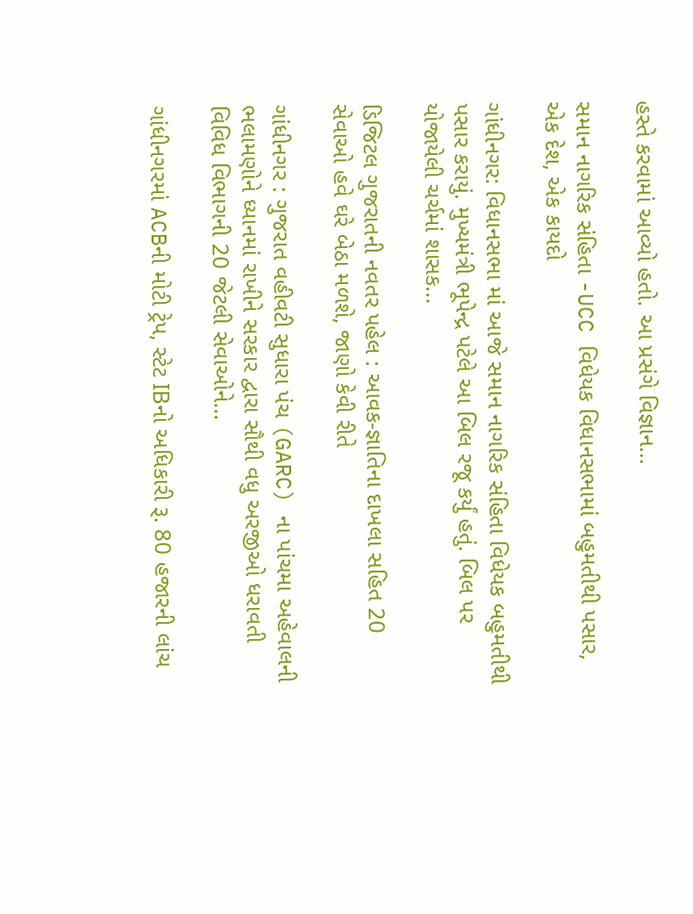હસ્તે કરવામાં આવ્યો હતો. આ પ્રસંગે વિજ્ઞાન...

સમાન નાગરિક સંહિતા -UCC વિધેયક વિધાનસભામાં બહુમતીથી પસાર, એક દેશ, એક કાયદો

ગાંધીનગર: વિધાનસભા માં આજે સમાન નાગરિક સંહિતા વિધેયક બહુમતીથી પસાર કરાયું. મુખ્યમંત્રી ભૂપેન્દ્ર પટેલે આ બિલ રજૂ કર્યું હતું. બિલ પર યોજાયેલી ચર્ચમાં શાસક...

ડિજિટલ ગુજરાતની નવતર પહેલ : આવક-જ્ઞાતિના દાખલા સહિત 20 સેવાઓ હવે ઘરે બેઠા મળશે, જાણો કેવી રીતે

ગાંધીનગર : ગુજરાત વહીવટી સુધારા પંચ (GARC) ના પાંચમા અહેવાલની ભલામણોને ધ્યાનમાં રાખીને સરકાર દ્વારા સૌથી વધુ અરજીઓ ધરાવતી વિવિધ વિભાગની 20 જેટલી સેવાઓને...

ગાંધીનગરમાં ACBની મોટી ટ્રેપ, સ્ટેટ IBનો અધિકારી રૂ. 80 હજારની લાંચ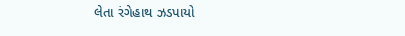લેતા રંગેહાથ ઝડપાયો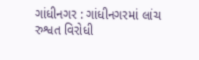ગાંધીનગર : ગાંધીનગરમાં લાંચ રુશ્વત વિરોધી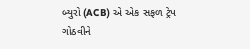બ્યુરો (ACB) એ એક સફળ ટ્રેપ ગોઠવીને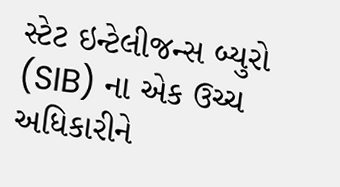સ્ટેટ ઇન્ટેલીજન્સ બ્યુરો (SIB) ના એક ઉચ્ચ અધિકારીને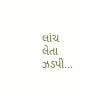લાંચ લેતા ઝડપી...